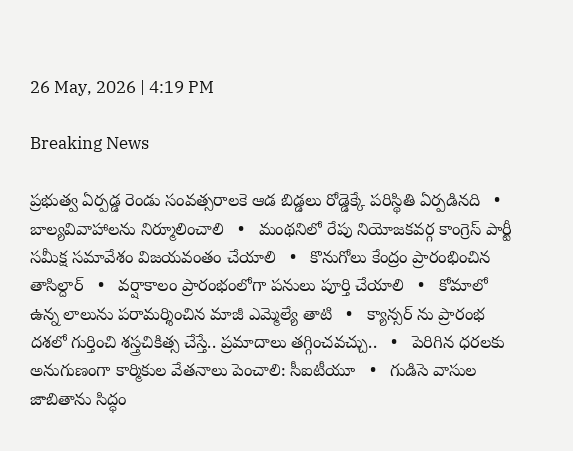26 May, 2026 | 4:19 PM

Breaking News

ప్రభుత్వ ఏర్పడ్డ రెండు సంవత్సరాలకె ఆడ బిడ్డలు రోడ్డెక్కే పరిస్థితి ఏర్పడినది   •   బాల్యవివాహాలను నిర్మూలించాలి   •   మంథనిలో రేపు నియోజకవర్గ కాంగ్రెస్ పార్టీ సమీక్ష సమావేశం విజయవంతం చేయాలి   •   కొనుగోలు కేంద్రం ప్రారంభించిన తాసిల్దార్   •   వర్షాకాలం ప్రారంభంలోగా పనులు పూర్తి చేయాలి   •   కోమాలో ఉన్న లాలును పరామర్శించిన మాజీ ఎమ్మెల్యే తాటి   •   క్యాన్సర్ ను ప్రారంభ దశలో గుర్తించి శస్త్రచికిత్స చేస్తే.. ప్రమాదాలు తగ్గించవచ్చు..   •   పెరిగిన ధరలకు అనుగుణంగా కార్మికుల వేతనాలు పెంచాలి: సీఐటీయూ   •   గుడిసె వాసుల జాబితాను సిద్ధం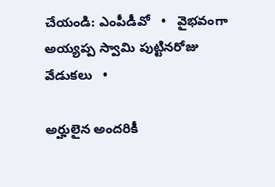చేయండి: ఎంపీడీవో   •   వైభవంగా అయ్యప్ప స్వామి పుట్టినరోజు వేడుకలు   •

అర్హులైన అందరికీ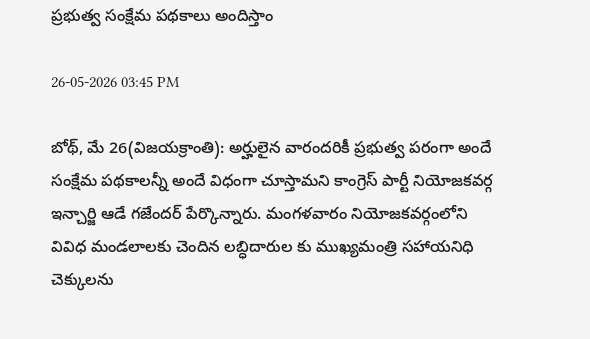ప్రభుత్వ సంక్షేమ పథకాలు అందిస్తాం

26-05-2026 03:45 PM

బోథ్, మే 26(విజయక్రాంతి): అర్హులైన వారందరికీ ప్రభుత్వ పరంగా అందే సంక్షేమ పథకాలన్నీ అందే విధంగా చూస్తామని కాంగ్రెస్ పార్టీ నియోజకవర్గ ఇన్చార్జి ఆడే గజేందర్ పేర్కొన్నారు. మంగళవారం నియోజకవర్గంలోని వివిధ మండలాలకు చెందిన లబ్ధిదారుల కు ముఖ్యమంత్రి సహాయనిధి చెక్కులను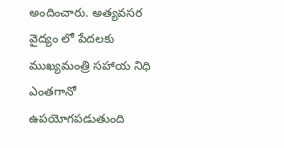అందించారు. అత్యవసర వైద్యం లో పేదలకు ముఖ్యమంత్రి సహాయ నిధి ఎంతగానో ఉపయోగపడుతుంది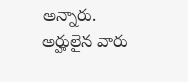అన్నారు. అర్హులైన వారు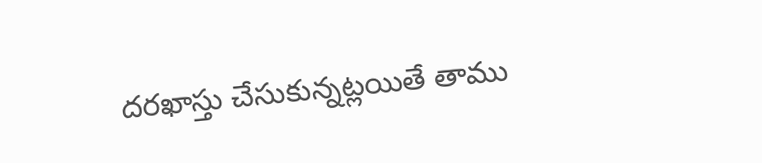దరఖాస్తు చేసుకున్నట్లయితే తాము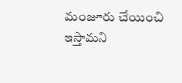మంజూరు చేయించి ఇస్తామని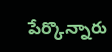పేర్కొన్నారు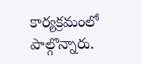కార్యక్రమంలో పాల్గొన్నారు.